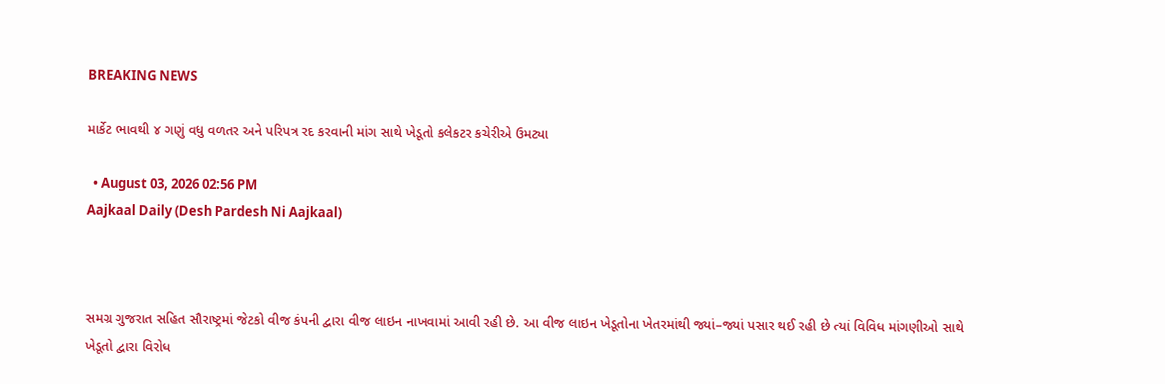BREAKING NEWS

માર્કેટ ભાવથી ૪ ગણું વધુ વળતર અને પરિપત્ર રદ કરવાની માંગ સાથે ખેડૂતો કલેકટર કચેરીએ ઉમટ્યા

  • August 03, 2026 02:56 PM
Aajkaal Daily (Desh Pardesh Ni Aajkaal)



સમગ્ર ગુજરાત સહિત સૌરાષ્ટ્રમાં જેટકો વીજ કંપની દ્વારા વીજ લાઇન નાખવામાં આવી રહી છે. આ વીજ લાઇન ખેડૂતોના ખેતરમાંથી જ્યાં–જ્યાં પસાર થઈ રહી છે ત્યાં વિવિધ માંગણીઓ સાથે ખેડૂતો દ્વારા વિરોધ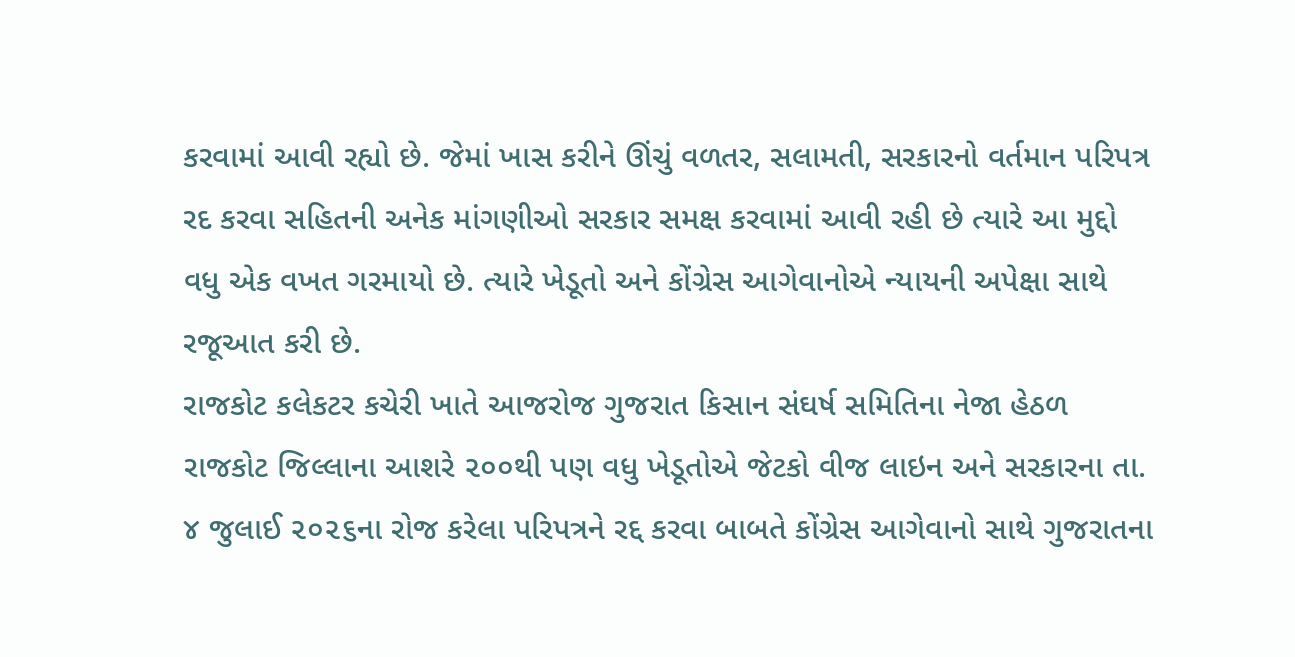કરવામાં આવી રહ્યો છે. જેમાં ખાસ કરીને ઊંચું વળતર, સલામતી, સરકારનો વર્તમાન પરિપત્ર રદ કરવા સહિતની અનેક માંગણીઓ સરકાર સમક્ષ કરવામાં આવી રહી છે ત્યારે આ મુદ્દો વધુ એક વખત ગરમાયો છે. ત્યારે ખેડૂતો અને કોંગ્રેસ આગેવાનોએ ન્યાયની અપેક્ષા સાથે રજૂઆત કરી છે.
રાજકોટ કલેકટર કચેરી ખાતે આજરોજ ગુજરાત કિસાન સંઘર્ષ સમિતિના નેજા હેઠળ રાજકોટ જિલ્લાના આશરે ૨૦૦થી પણ વધુ ખેડૂતોએ જેટકો વીજ લાઇન અને સરકારના તા. ૪ જુલાઈ ૨૦૨૬ના રોજ કરેલા પરિપત્રને રદ્દ કરવા બાબતે કોંગ્રેસ આગેવાનો સાથે ગુજરાતના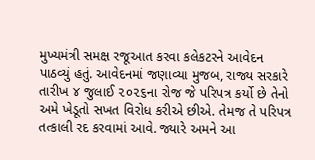મુખ્યમંત્રી સમક્ષ રજૂઆત કરવા કલેકટરને આવેદન પાઠવ્યું હતું. આવેદનમાં જણાવ્યા મુજબ, રાજ્ય સરકારે તારીખ ૪ જુલાઈ ૨૦૨૬ના રોજ જે પરિપત્ર કર્યો છે તેનો અમે ખેડૂતો સખત વિરોધ કરીએ છીએ. તેમજ તે પરિપત્ર તત્કાલી રદ કરવામાં આવે. જ્યારે અમને આ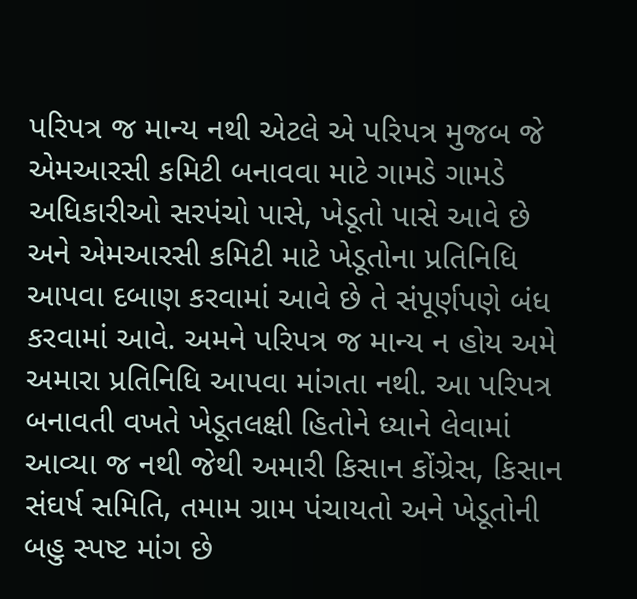પરિપત્ર જ માન્ય નથી એટલે એ પરિપત્ર મુજબ જે એમઆરસી કમિટી બનાવવા માટે ગામડે ગામડે અધિકારીઓ સરપંચો પાસે, ખેડૂતો પાસે આવે છે અને એમઆરસી કમિટી માટે ખેડૂતોના પ્રતિનિધિ આપવા દબાણ કરવામાં આવે છે તે સંપૂર્ણપણે બંધ કરવામાં આવે. અમને પરિપત્ર જ માન્ય ન હોય અમે અમારા પ્રતિનિધિ આપવા માંગતા નથી. આ પરિપત્ર બનાવતી વખતે ખેડૂતલક્ષી હિતોને ધ્યાને લેવામાં આવ્યા જ નથી જેથી અમારી કિસાન કોંગ્રેસ, કિસાન સંઘર્ષ સમિતિ, તમામ ગ્રામ પંચાયતો અને ખેડૂતોની બહુ સ્પષ્ટ માંગ છે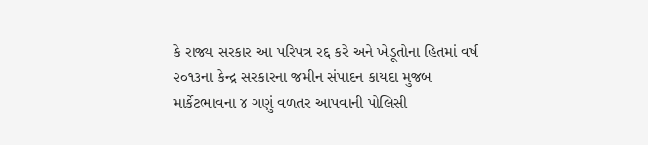કે રાજ્ય સરકાર આ પરિપત્ર રદ્દ કરે અને ખેડૂતોના હિતમાં વર્ષ ૨૦૧૩ના કેન્દ્ર સરકારના જમીન સંપાદન કાયદા મુજબ માર્કેટભાવના ૪ ગણું વળતર આપવાની પોલિસી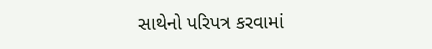સાથેનો પરિપત્ર કરવામાં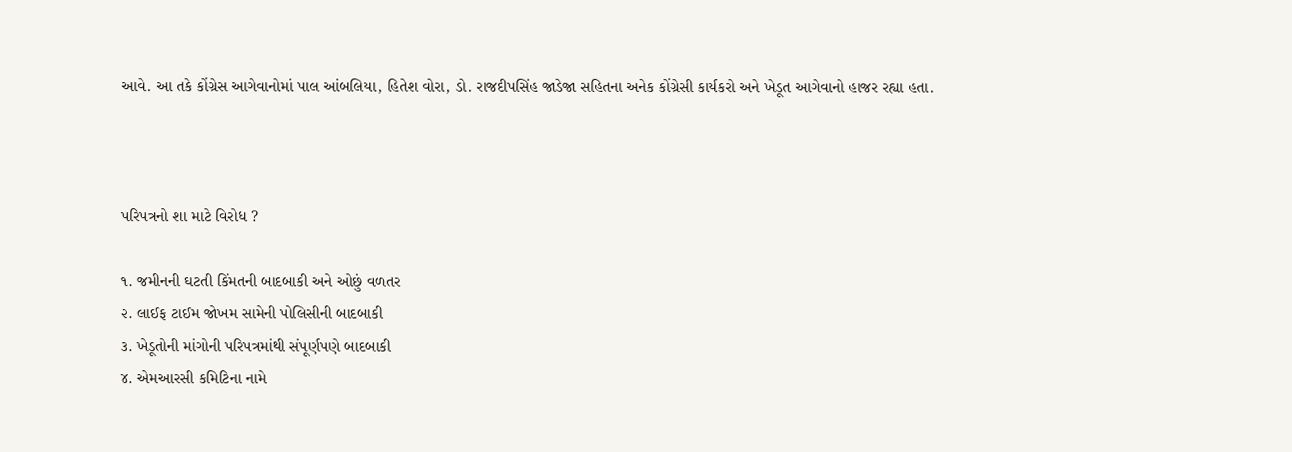આવે. આ તકે કોંગ્રેસ આગેવાનોમાં પાલ આંબલિયા, હિતેશ વોરા, ડો. રાજદીપસિંહ જાડેજા સહિતના અનેક કોંગ્રેસી કાર્યકરો અને ખેડૂત આગેવાનો હાજર રહ્યા હતા.



પરિપત્રનો શા માટે વિરોધ ?

૧. જમીનની ઘટતી કિંમતની બાદબાકી અને ઓછું વળતર
૨. લાઈફ ટાઈમ જોખમ સામેની પોલિસીની બાદબાકી
૩. ખેડૂતોની માંગોની પરિપત્રમાંથી સંપૂર્ણપણે બાદબાકી
૪. એમઆરસી કમિટિના નામે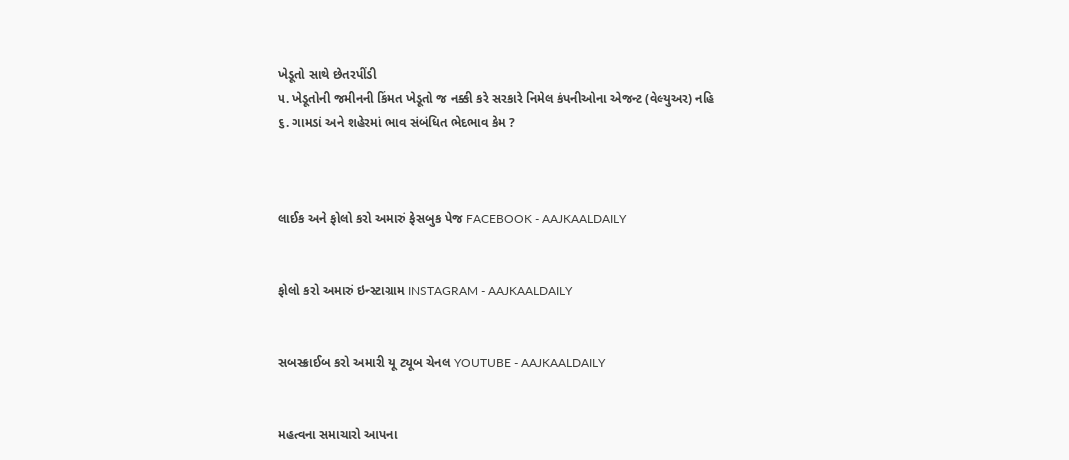ખેડૂતો સાથે છેતરપીંડી
૫. ખેડૂતોની જમીનની કિંમત ખેડૂતો જ નક્કી કરે સરકારે નિમેલ કંપનીઓના એજન્ટ (વેલ્યુઅર) નહિ
૬. ગામડાં અને શહેરમાં ભાવ સંબંધિત ભેદભાવ કેમ ?



લાઈક અને ફોલો કરો અમારું ફેસબુક પેજ FACEBOOK - AAJKAALDAILY


ફોલો કરો અમારું ઇન્સ્ટાગ્રામ INSTAGRAM - AAJKAALDAILY


સબસ્ક્રાઈબ કરો અમારી યૂ ટ્યૂબ ચેનલ YOUTUBE - AAJKAALDAILY


મહત્વના સમાચારો આપના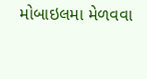મોબાઇલમા મેળવવા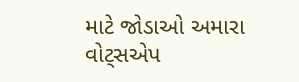માટે જોડાઓ અમારા વોટ્સએપ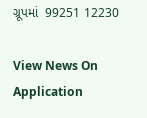ગ્રૂપમાં  99251 12230

View News On Application